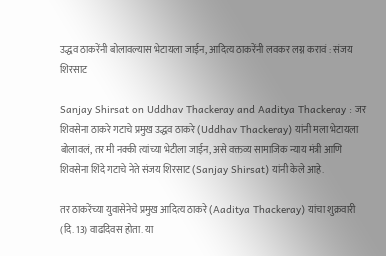उद्धव ठाकरेंनी बोलावल्यास भेटायला जाईन, आदित्य ठाकरेंनी लवकर लग्न करावं : संजय शिरसाट

Sanjay Shirsat on Uddhav Thackeray and Aaditya Thackeray : जर शिवसेना ठाकरे गटाचे प्रमुख उद्धव ठाकरे (Uddhav Thackeray) यांनी मला भेटायला बोलावलं, तर मी नक्की त्यांच्या भेटीला जाईन, असे वक्तव्य सामाजिक न्याय मंत्री आणि शिवसेना शिंदे गटाचे नेते संजय शिरसाट (Sanjay Shirsat) यांनी केले आहे.

तर ठाकरेंच्या युवासेनेचे प्रमुख आदित्य ठाकरे (Aaditya Thackeray) यांचा शुक्रवारी (दि. 13) वाढदिवस होता. या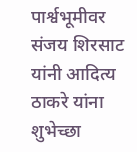पार्श्वभूमीवर संजय शिरसाट यांनी आदित्य ठाकरे यांना शुभेच्छा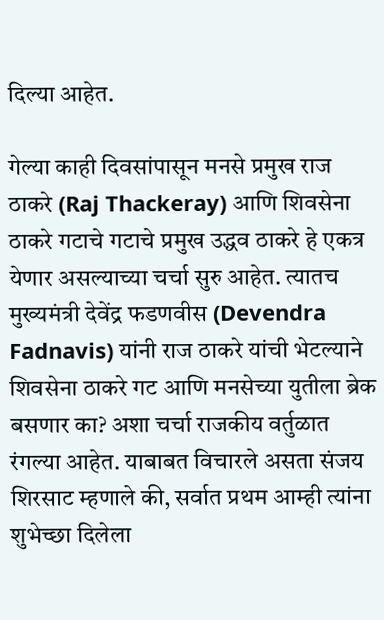दिल्या आहेत.

गेल्या काही दिवसांपासून मनसे प्रमुख राज ठाकरे (Raj Thackeray) आणि शिवसेना ठाकरे गटाचे गटाचे प्रमुख उद्धव ठाकरे हे एकत्र येणार असल्याच्या चर्चा सुरु आहेत. त्यातच मुख्यमंत्री देवेंद्र फडणवीस (Devendra Fadnavis) यांनी राज ठाकरे यांची भेटल्याने शिवसेना ठाकरे गट आणि मनसेच्या युतीला ब्रेक बसणार का? अशा चर्चा राजकीय वर्तुळात रंगल्या आहेत. याबाबत विचारले असता संजय शिरसाट म्हणाले की, सर्वात प्रथम आम्ही त्यांना शुभेच्छा दिलेला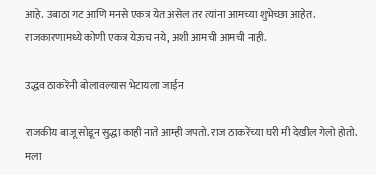आहे. उबाठा गट आणि मनसे एकत्र येत असेल तर त्यांना आमच्या शुभेच्छा आहेत. राजकारणामध्ये कोणी एकत्र येऊच नये, अशी आमची आमची नाही.

उद्धव ठाकरेंनी बोलावल्यास भेटायला जाईन

राजकीय बाजू सोडून सुद्धा काही नाते आम्ही जपतो. राज ठाकरेंच्या घरी मी देखील गेलो होतो. मला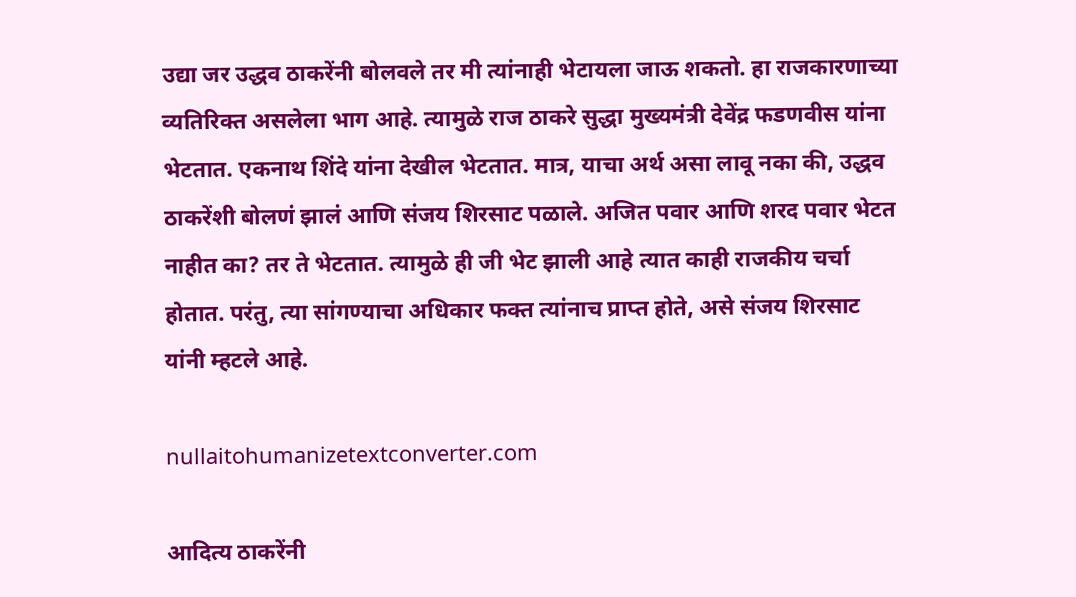उद्या जर उद्धव ठाकरेंनी बोलवले तर मी त्यांनाही भेटायला जाऊ शकतो. हा राजकारणाच्या व्यतिरिक्त असलेला भाग आहे. त्यामुळे राज ठाकरे सुद्धा मुख्यमंत्री देवेंद्र फडणवीस यांना भेटतात. एकनाथ शिंदे यांना देखील भेटतात. मात्र, याचा अर्थ असा लावू नका की, उद्धव ठाकरेंशी बोलणं झालं आणि संजय शिरसाट पळाले. अजित पवार आणि शरद पवार भेटत नाहीत का? तर ते भेटतात. त्यामुळे ही जी भेट झाली आहे त्यात काही राजकीय चर्चा होतात. परंतु, त्या सांगण्याचा अधिकार फक्त त्यांनाच प्राप्त होते, असे संजय शिरसाट यांनी म्हटले आहे.

nullaitohumanizetextconverter.com

आदित्य ठाकरेंनी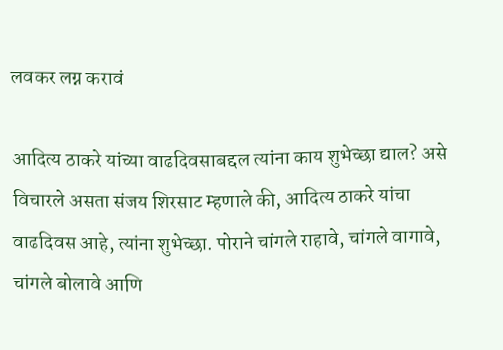लवकर लग्न करावं

आदित्य ठाकरे यांच्या वाढदिवसाबद्दल त्यांना काय शुभेच्छा द्याल? असे विचारले असता संजय शिरसाट म्हणाले की, आदित्य ठाकरे यांचा वाढदिवस आहे, त्यांना शुभेच्छा. पोराने चांगले राहावे, चांगले वागावे, चांगले बोलावे आणि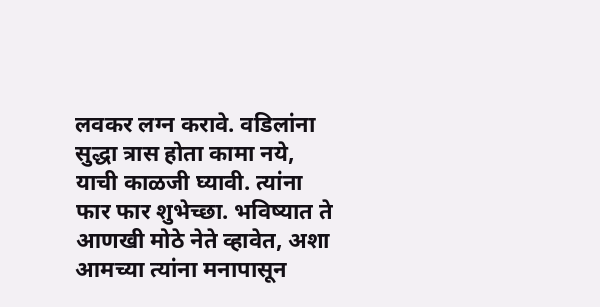लवकर लग्न करावे. वडिलांना सुद्धा त्रास होता कामा नये, याची काळजी घ्यावी. त्यांना फार फार शुभेच्छा. भविष्यात ते आणखी मोठे नेते व्हावेत, अशा आमच्या त्यांना मनापासून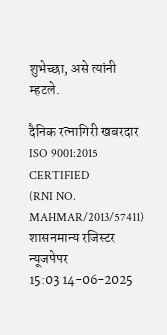शुभेच्छा, असे त्यांनी म्हटले.

दैनिक रत्नागिरी खबरदार
ISO 9001:2015 CERTIFIED
(RNI NO. MAHMAR/2013/57411)
शासनमान्य रजिस्टर न्यूजपेपर
15:03 14-06-2025